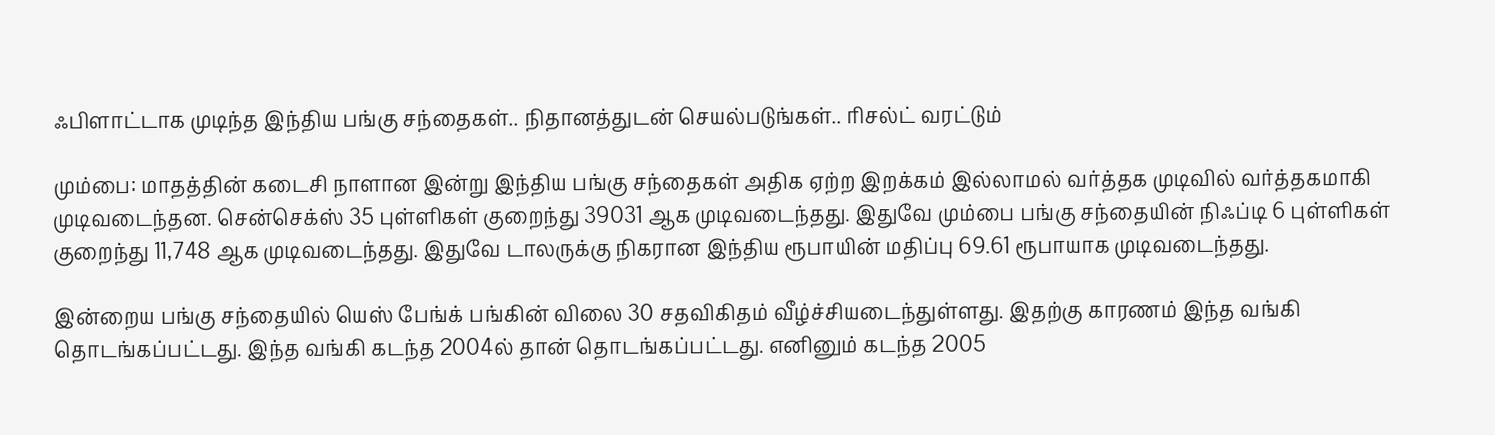ஃபிளாட்டாக முடிந்த இந்திய பங்கு சந்தைகள்.. நிதானத்துடன் செயல்படுங்கள்.. ரிசல்ட் வரட்டும்

மும்பை: மாதத்தின் கடைசி நாளான இன்று இந்திய பங்கு சந்தைகள் அதிக ஏற்ற இறக்கம் இல்லாமல் வர்த்தக முடிவில் வர்த்தகமாகி முடிவடைந்தன. சென்செக்ஸ் 35 புள்ளிகள் குறைந்து 39031 ஆக முடிவடைந்தது. இதுவே மும்பை பங்கு சந்தையின் நிஃப்டி 6 புள்ளிகள் குறைந்து 11,748 ஆக முடிவடைந்தது. இதுவே டாலருக்கு நிகரான இந்திய ரூபாயின் மதிப்பு 69.61 ரூபாயாக முடிவடைந்தது.

இன்றைய பங்கு சந்தையில் யெஸ் பேங்க் பங்கின் விலை 30 சதவிகிதம் வீழ்ச்சியடைந்துள்ளது. இதற்கு காரணம் இந்த வங்கி தொடங்கப்பட்டது. இந்த வங்கி கடந்த 2004ல் தான் தொடங்கப்பட்டது. எனினும் கடந்த 2005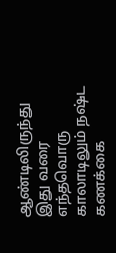ஆண்டிலிருந்து இது வரை எந்தவொரு காலாடிலும் நஷ்ட கணக்கை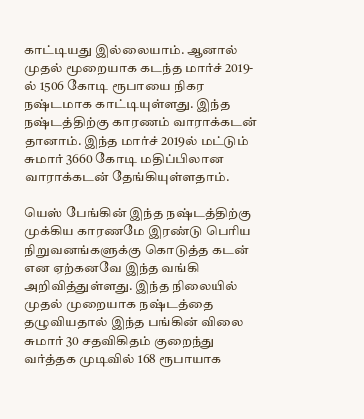காட்டியது இல்லையாம். ஆனால் முதல் மூறையாக கடந்த மார்ச் 2019-ல் 1506 கோடி ரூபாயை நிகர நஷ்டமாக காட்டியுள்ளது. இந்த நஷ்டத்திற்கு காரணம் வாராக்கடன் தானாம். இந்த மார்ச் 2019ல் மட்டும் சுமார் 3660 கோடி மதிப்பிலான வாராக்கடன் தேங்கியுள்ளதாம்.

யெஸ் பேங்கின் இந்த நஷ்டத்திற்கு முக்கிய காரணமே இரண்டு பெரிய நிறுவனங்களுக்கு கொடுத்த கடன் என ஏற்கனவே இந்த வங்கி அறிவித்துள்ளது. இந்த நிலையில் முதல் முறையாக நஷ்டத்தை தழுவியதால் இந்த பங்கின் விலை சுமார் 30 சதவிகிதம் குறைந்து வர்த்தக முடிவில் 168 ரூபாயாக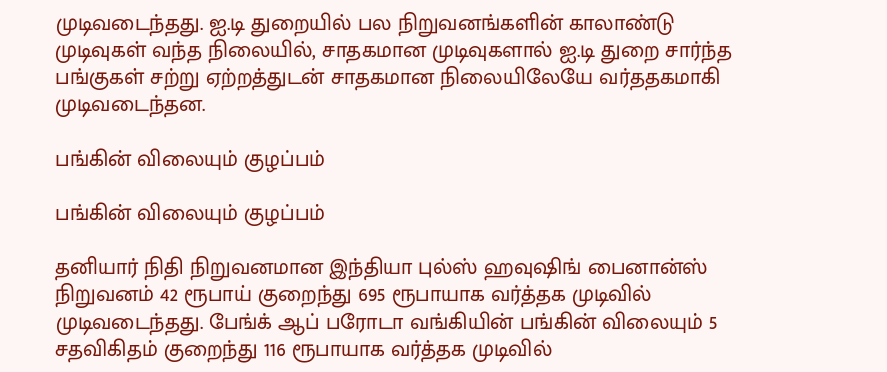முடிவடைந்தது. ஐ.டி துறையில் பல நிறுவனங்களின் காலாண்டு முடிவுகள் வந்த நிலையில், சாதகமான முடிவுகளால் ஐ.டி துறை சார்ந்த பங்குகள் சற்று ஏற்றத்துடன் சாதகமான நிலையிலேயே வர்ததகமாகி முடிவடைந்தன.

பங்கின் விலையும் குழப்பம்

பங்கின் விலையும் குழப்பம்

தனியார் நிதி நிறுவனமான இந்தியா புல்ஸ் ஹவுஷிங் பைனான்ஸ் நிறுவனம் 42 ரூபாய் குறைந்து 695 ரூபாயாக வர்த்தக முடிவில் முடிவடைந்தது. பேங்க் ஆப் பரோடா வங்கியின் பங்கின் விலையும் 5 சதவிகிதம் குறைந்து 116 ரூபாயாக வர்த்தக முடிவில்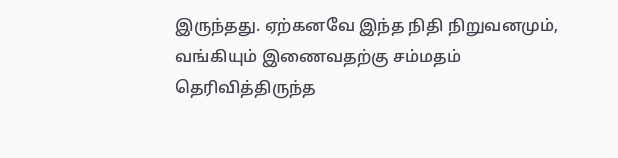இருந்தது. ஏற்கனவே இந்த நிதி நிறுவனமும், வங்கியும் இணைவதற்கு சம்மதம் தெரிவித்திருந்த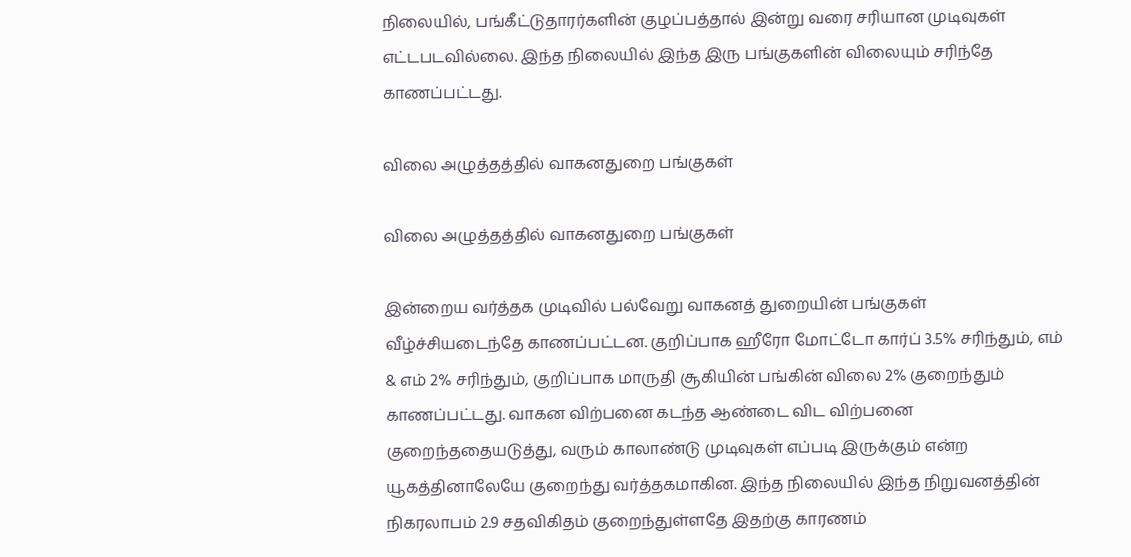நிலையில், பங்கீட்டுதாரர்களின் குழப்பத்தால் இன்று வரை சரியான முடிவுகள் எட்டபடவில்லை. இந்த நிலையில் இந்த இரு பங்குகளின் விலையும் சரிந்தே காணப்பட்டது.

விலை அழுத்தத்தில் வாகனதுறை பங்குகள்

விலை அழுத்தத்தில் வாகனதுறை பங்குகள்

இன்றைய வர்த்தக முடிவில் பல்வேறு வாகனத் துறையின் பங்குகள் வீழ்ச்சியடைந்தே காணப்பட்டன. குறிப்பாக ஹீரோ மோட்டோ கார்ப் 3.5% சரிந்தும், எம் & எம் 2% சரிந்தும், குறிப்பாக மாருதி சூகியின் பங்கின் விலை 2% குறைந்தும் காணப்பட்டது. வாகன விற்பனை கடந்த ஆண்டை விட விற்பனை குறைந்ததையடுத்து, வரும் காலாண்டு முடிவுகள் எப்படி இருக்கும் என்ற யூகத்தினாலேயே குறைந்து வர்த்தகமாகின. இந்த நிலையில் இந்த நிறுவனத்தின் நிகரலாபம் 2.9 சதவிகிதம் குறைந்துள்ளதே இதற்கு காரணம்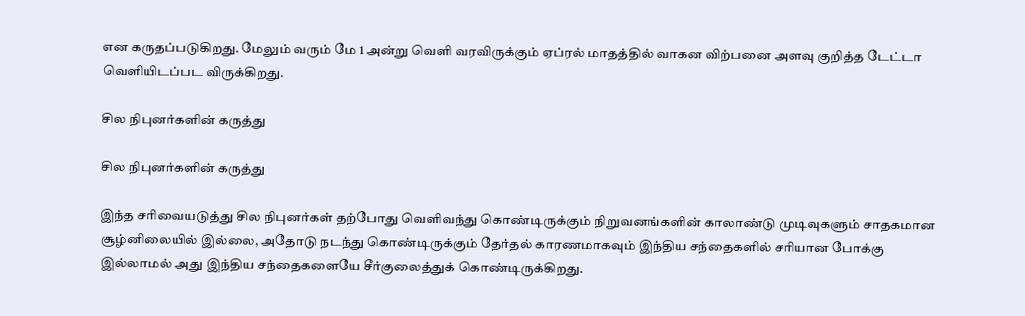என கருதப்படுகிறது. மேலும் வரும் மே 1 அன்று வெளி வரவிருக்கும் ஏப்ரல் மாதத்தில் வாகன விற்பனை அளவு குறித்த டேட்டா வெளியிடப்பட விருக்கிறது.

சில நிபுனர்களின் கருத்து

சில நிபுனர்களின் கருத்து

இந்த சரிவையடுத்து சில நிபுனர்கள் தற்போது வெளிவந்து கொண்டிருக்கும் நிறுவனங்களின் காலாண்டு முடிவுகளும் சாதகமான சூழ்னிலையில் இல்லை, அதோடு நடந்து கொண்டிருக்கும் தேர்தல் காரணமாகவும் இந்திய சந்தைகளில் சரியான போக்கு இல்லாமல் அது இந்திய சந்தைகளையே சீர்குலைத்துக் கொண்டிருக்கிறது.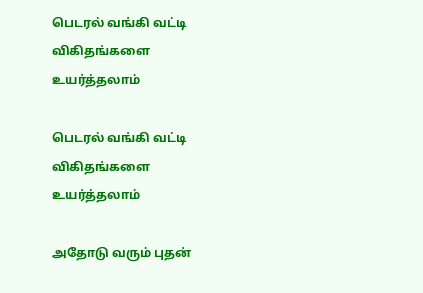பெடரல் வங்கி வட்டி விகிதங்களை உயர்த்தலாம்

பெடரல் வங்கி வட்டி விகிதங்களை உயர்த்தலாம்

அதோடு வரும் புதன்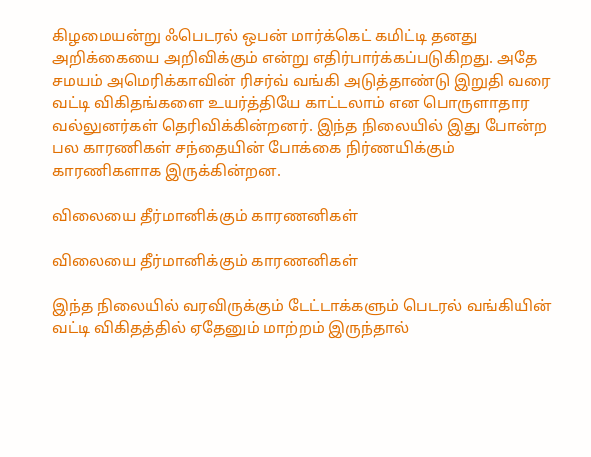கிழமையன்று ஃபெடரல் ஒபன் மார்க்கெட் கமிட்டி தனது அறிக்கையை அறிவிக்கும் என்று எதிர்பார்க்கப்படுகிறது. அதே சமயம் அமெரிக்காவின் ரிசர்வ் வங்கி அடுத்தாண்டு இறுதி வரை வட்டி விகிதங்களை உயர்த்தியே காட்டலாம் என பொருளாதார வல்லுனர்கள் தெரிவிக்கின்றனர். இந்த நிலையில் இது போன்ற பல காரணிகள் சந்தையின் போக்கை நிர்ணயிக்கும் காரணிகளாக இருக்கின்றன.

விலையை தீர்மானிக்கும் காரணனிகள்

விலையை தீர்மானிக்கும் காரணனிகள்

இந்த நிலையில் வரவிருக்கும் டேட்டாக்களும் பெடரல் வங்கியின் வட்டி விகிதத்தில் ஏதேனும் மாற்றம் இருந்தால்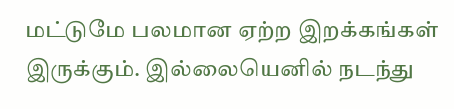மட்டுமே பலமான ஏற்ற இறக்கங்கள் இருக்கும். இல்லையெனில் நடந்து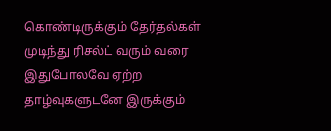கொண்டிருக்கும் தேர்தல்கள் முடிந்து ரிசல்ட் வரும் வரை இதுபோலவே ஏற்ற தாழ்வுகளுடனே இருக்கும்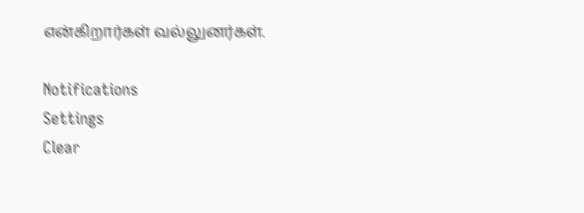என்கிறார்கள் வல்லுனர்கள்.

Notifications
Settings
Clear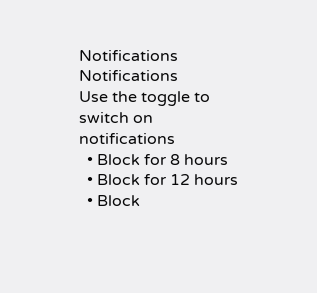Notifications
Notifications
Use the toggle to switch on notifications
  • Block for 8 hours
  • Block for 12 hours
  • Block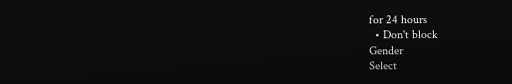for 24 hours
  • Don't block
Gender
Select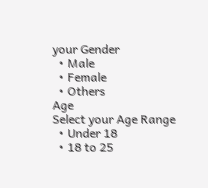your Gender
  • Male
  • Female
  • Others
Age
Select your Age Range
  • Under 18
  • 18 to 25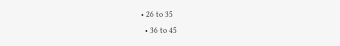• 26 to 35
  • 36 to 45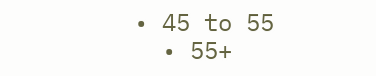• 45 to 55
  • 55+